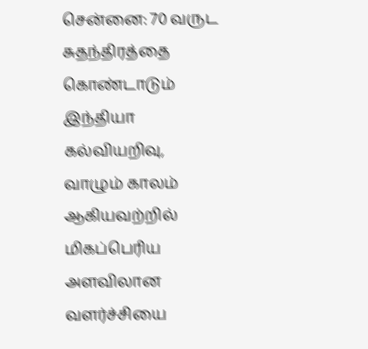சென்னை: 70 வருட சுதந்திரத்தை கொண்டாடும் இந்தியா கல்வியறிவு, வாழும் காலம் ஆகியவற்றில் மிகப்பெரிய அளவிலான வளர்ச்சியை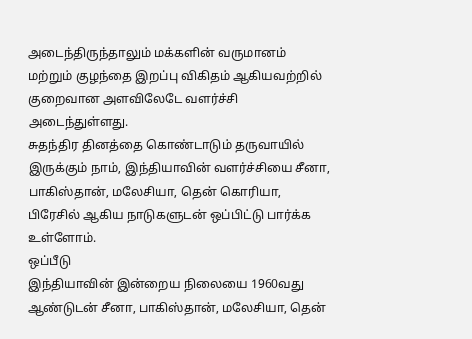அடைந்திருந்தாலும் மக்களின் வருமானம் மற்றும் குழந்தை இறப்பு விகிதம் ஆகியவற்றில் குறைவான அளவிலேடே வளர்ச்சி அடைந்துள்ளது.
சுதந்திர தினத்தை கொண்டாடும் தருவாயில் இருக்கும் நாம், இந்தியாவின் வளர்ச்சியை சீனா, பாகிஸ்தான், மலேசியா, தென் கொரியா, பிரேசில் ஆகிய நாடுகளுடன் ஒப்பிட்டு பார்க்க உள்ளோம்.
ஒப்பீடு
இந்தியாவின் இன்றைய நிலையை 1960வது ஆண்டுடன் சீனா, பாகிஸ்தான், மலேசியா, தென்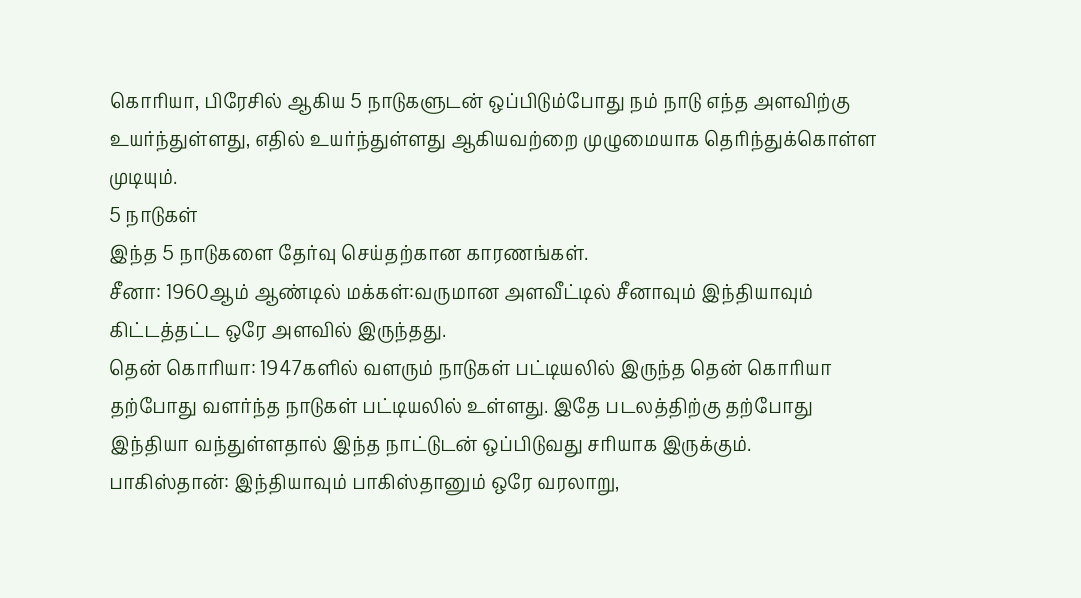கொரியா, பிரேசில் ஆகிய 5 நாடுகளுடன் ஒப்பிடும்போது நம் நாடு எந்த அளவிற்கு உயர்ந்துள்ளது, எதில் உயர்ந்துள்ளது ஆகியவற்றை முழுமையாக தெரிந்துக்கொள்ள முடியும்.
5 நாடுகள்
இந்த 5 நாடுகளை தேர்வு செய்தற்கான காரணங்கள்.
சீனா: 1960ஆம் ஆண்டில் மக்கள்:வருமான அளவீட்டில் சீனாவும் இந்தியாவும் கிட்டத்தட்ட ஒரே அளவில் இருந்தது.
தென் கொரியா: 1947களில் வளரும் நாடுகள் பட்டியலில் இருந்த தென் கொரியா தற்போது வளர்ந்த நாடுகள் பட்டியலில் உள்ளது. இதே படலத்திற்கு தற்போது இந்தியா வந்துள்ளதால் இந்த நாட்டுடன் ஒப்பிடுவது சரியாக இருக்கும்.
பாகிஸ்தான்: இந்தியாவும் பாகிஸ்தானும் ஒரே வரலாறு,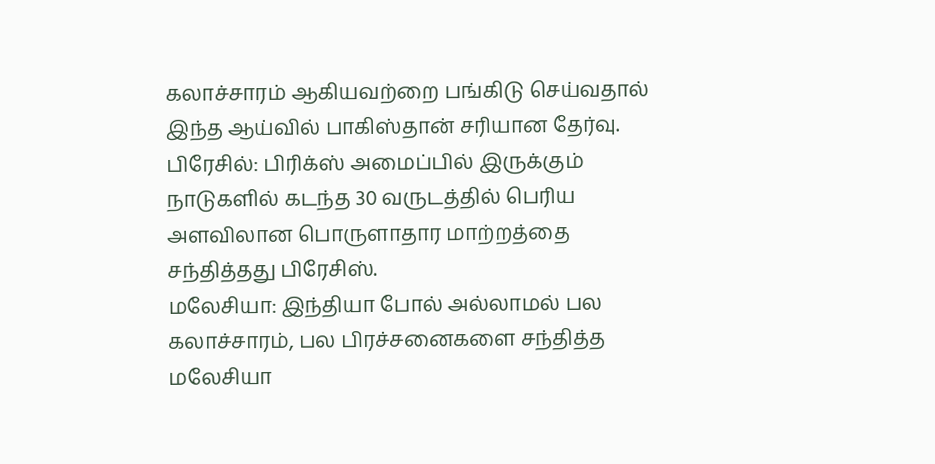கலாச்சாரம் ஆகியவற்றை பங்கிடு செய்வதால் இந்த ஆய்வில் பாகிஸ்தான் சரியான தேர்வு.
பிரேசில்: பிரிக்ஸ் அமைப்பில் இருக்கும் நாடுகளில் கடந்த 30 வருடத்தில் பெரிய அளவிலான பொருளாதார மாற்றத்தை சந்தித்தது பிரேசிஸ்.
மலேசியா: இந்தியா போல் அல்லாமல் பல கலாச்சாரம், பல பிரச்சனைகளை சந்தித்த மலேசியா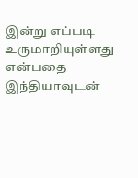இன்று எப்படி உருமாறியுள்ளது என்பதை இந்தியாவுடன்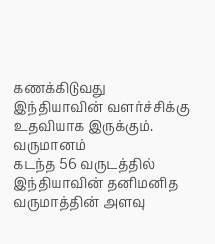கணக்கிடுவது இந்தியாவின் வளர்ச்சிக்கு உதவியாக இருக்கும்.
வருமானம்
கடந்த 56 வருடத்தில் இந்தியாவின் தனிமனித வருமாத்தின் அளவு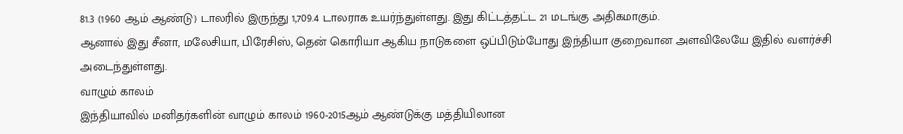81.3 (1960 ஆம் ஆண்டு) டாலரில் இருந்து 1,709.4 டாலராக உயர்ந்துள்ளது. இது கிட்டத்தட்ட 21 மடங்கு அதிகமாகும்.
ஆனால் இது சீனா, மலேசியா, பிரேசிஸ், தென் கொரியா ஆகிய நாடுகளை ஒப்பிடும்போது இந்தியா குறைவான அளவிலேயே இதில் வளர்ச்சி அடைந்துள்ளது.
வாழும் காலம்
இந்தியாவில் மனிதர்களின் வாழும் காலம் 1960-2015ஆம் ஆண்டுக்கு மத்தியிலான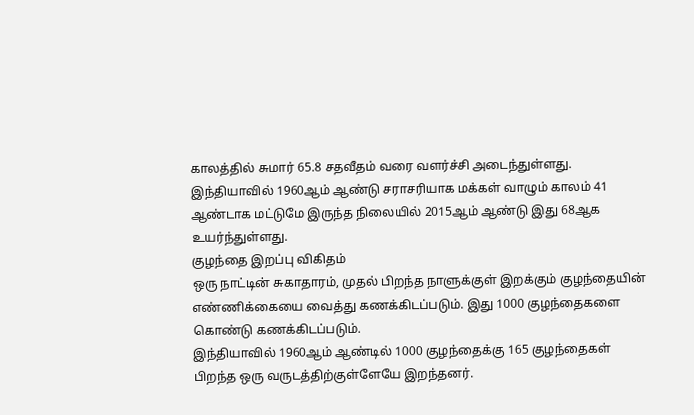காலத்தில் சுமார் 65.8 சதவீதம் வரை வளர்ச்சி அடைந்துள்ளது.
இந்தியாவில் 1960ஆம் ஆண்டு சராசரியாக மக்கள் வாழும் காலம் 41 ஆண்டாக மட்டுமே இருந்த நிலையில் 2015ஆம் ஆண்டு இது 68ஆக உயர்ந்துள்ளது.
குழந்தை இறப்பு விகிதம்
ஒரு நாட்டின் சுகாதாரம், முதல் பிறந்த நாளுக்குள் இறக்கும் குழந்தையின் எண்ணிக்கையை வைத்து கணக்கிடப்படும். இது 1000 குழந்தைகளை கொண்டு கணக்கிடப்படும்.
இந்தியாவில் 1960ஆம் ஆண்டில் 1000 குழந்தைக்கு 165 குழந்தைகள் பிறந்த ஒரு வருடத்திற்குள்ளேயே இறந்தனர்.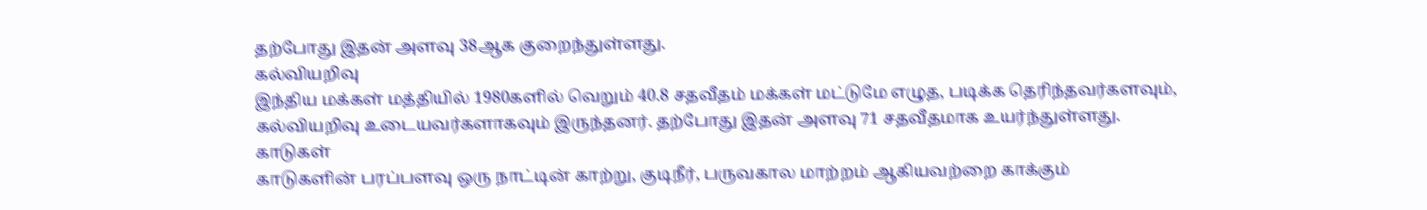தற்போது இதன் அளவு 38ஆக குறைந்துள்ளது.
கல்வியறிவு
இந்திய மக்கள் மத்தியில் 1980களில் வெறும் 40.8 சதவீதம் மக்கள் மட்டுமே எழுத, படிக்க தெரிந்தவர்களவும், கல்வியறிவு உடையவர்களாகவும் இருந்தனர். தற்போது இதன் அளவு 71 சதவீதமாக உயர்ந்துள்ளது.
காடுகள்
காடுகளின் பரப்பளவு ஒரு நாட்டின் காற்று, குடிநீர், பருவகால மாற்றம் ஆகியவற்றை காக்கும்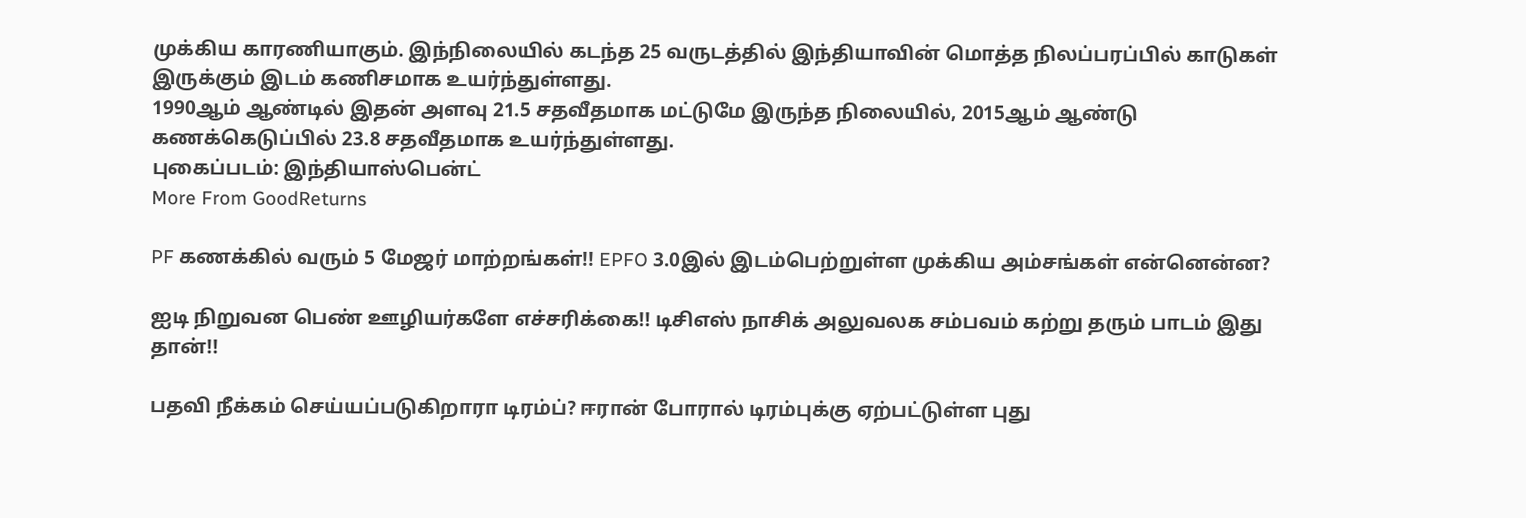முக்கிய காரணியாகும். இந்நிலையில் கடந்த 25 வருடத்தில் இந்தியாவின் மொத்த நிலப்பரப்பில் காடுகள் இருக்கும் இடம் கணிசமாக உயர்ந்துள்ளது.
1990ஆம் ஆண்டில் இதன் அளவு 21.5 சதவீதமாக மட்டுமே இருந்த நிலையில், 2015ஆம் ஆண்டு கணக்கெடுப்பில் 23.8 சதவீதமாக உயர்ந்துள்ளது.
புகைப்படம்: இந்தியாஸ்பென்ட்
More From GoodReturns

PF கணக்கில் வரும் 5 மேஜர் மாற்றங்கள்!! EPFO 3.0இல் இடம்பெற்றுள்ள முக்கிய அம்சங்கள் என்னென்ன?

ஐடி நிறுவன பெண் ஊழியர்களே எச்சரிக்கை!! டிசிஎஸ் நாசிக் அலுவலக சம்பவம் கற்று தரும் பாடம் இது தான்!!

பதவி நீக்கம் செய்யப்படுகிறாரா டிரம்ப்? ஈரான் போரால் டிரம்புக்கு ஏற்பட்டுள்ள புது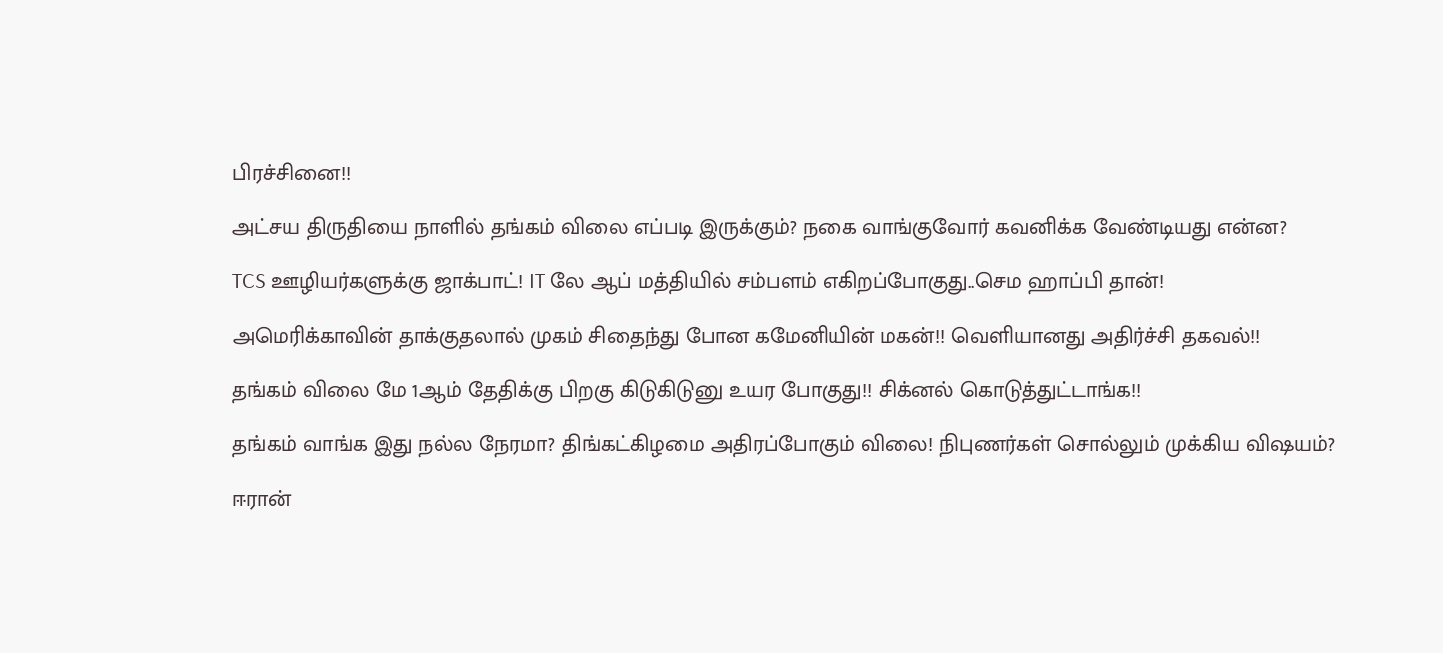பிரச்சினை!!

அட்சய திருதியை நாளில் தங்கம் விலை எப்படி இருக்கும்? நகை வாங்குவோர் கவனிக்க வேண்டியது என்ன?

TCS ஊழியர்களுக்கு ஜாக்பாட்! IT லே ஆப் மத்தியில் சம்பளம் எகிறப்போகுது..செம ஹாப்பி தான்!

அமெரிக்காவின் தாக்குதலால் முகம் சிதைந்து போன கமேனியின் மகன்!! வெளியானது அதிர்ச்சி தகவல்!!

தங்கம் விலை மே 1ஆம் தேதிக்கு பிறகு கிடுகிடுனு உயர போகுது!! சிக்னல் கொடுத்துட்டாங்க!!

தங்கம் வாங்க இது நல்ல நேரமா? திங்கட்கிழமை அதிரப்போகும் விலை! நிபுணர்கள் சொல்லும் முக்கிய விஷயம்?

ஈரான்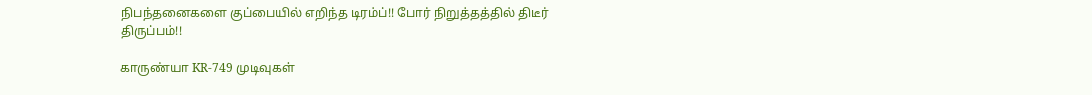நிபந்தனைகளை குப்பையில் எறிந்த டிரம்ப்!! போர் நிறுத்தத்தில் திடீர் திருப்பம்!!

காருண்யா KR-749 முடிவுகள்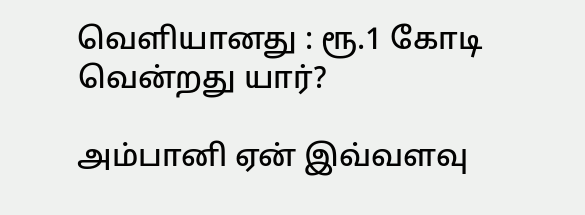வெளியானது : ரூ.1 கோடி வென்றது யார்?

அம்பானி ஏன் இவ்வளவு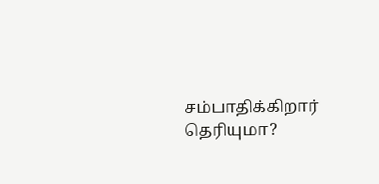சம்பாதிக்கிறார் தெரியுமா?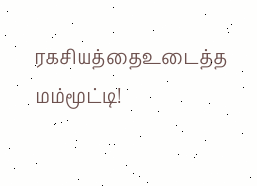ரகசியத்தைஉடைத்த மம்மூட்டி!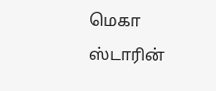மெகா ஸ்டாரின்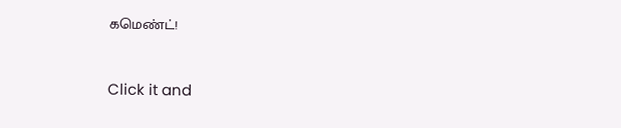கமெண்ட்!



Click it and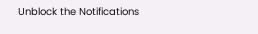Unblock the Notifications